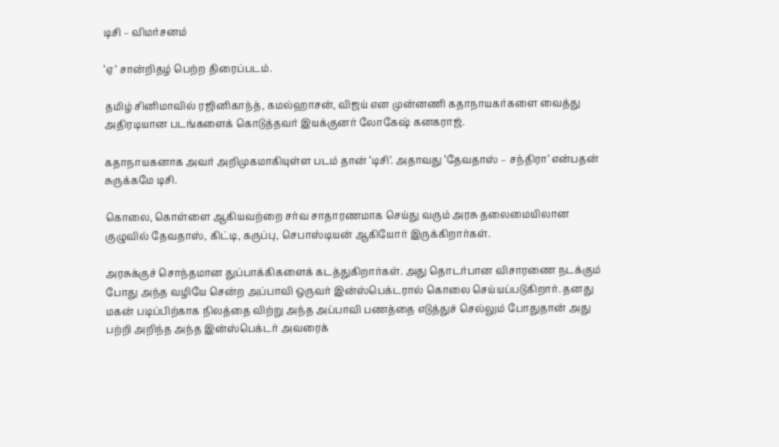டிசி – விமர்சனம்

‘ஏ’ சான்றிதழ் பெற்ற திரைப்படம்.

தமிழ் சினிமாவில் ரஜினிகாந்த், கமல்ஹாசன், விஜய் என முன்னணி கதாநாயகர்களை வைத்து அதிரடியான படங்களைக் கொடுத்தவர் இயக்குனர் லோகேஷ் கனகராஜ்.

கதாநாயகனாக அவர் அறிமுகமாகியுள்ள படம் தான் ‘டிசி’. அதாவது ‘தேவதாஸ் – சந்திரா’ என்பதன் சுருக்கமே டிசி.

கொலை, கொள்ளை ஆகியவற்றை சர்வ சாதாரணமாக செய்து வரும் அரசு தலைமையிலான குழுவில் தேவதாஸ், கிட்டி, கருப்பு, செபாஸ்டியன் ஆகியோர் இருக்கிறார்கள்.

அரசுக்குச் சொந்தமான துப்பாக்கிகளைக் கடத்துகிறார்கள். அது தொடர்பான விசாரணை நடக்கும் போது அந்த வழியே சென்ற அப்பாவி ஒருவர் இன்ஸ்பெக்டரால் கொலை செய்யப்படுகிறார். தனது மகன் படிப்பிற்காக நிலத்தை விற்று அந்த அப்பாவி பணத்தை எடுத்துச் செல்லும் போதுதான் அது பற்றி அறிந்த அந்த இன்ஸ்பெக்டர் அவரைக்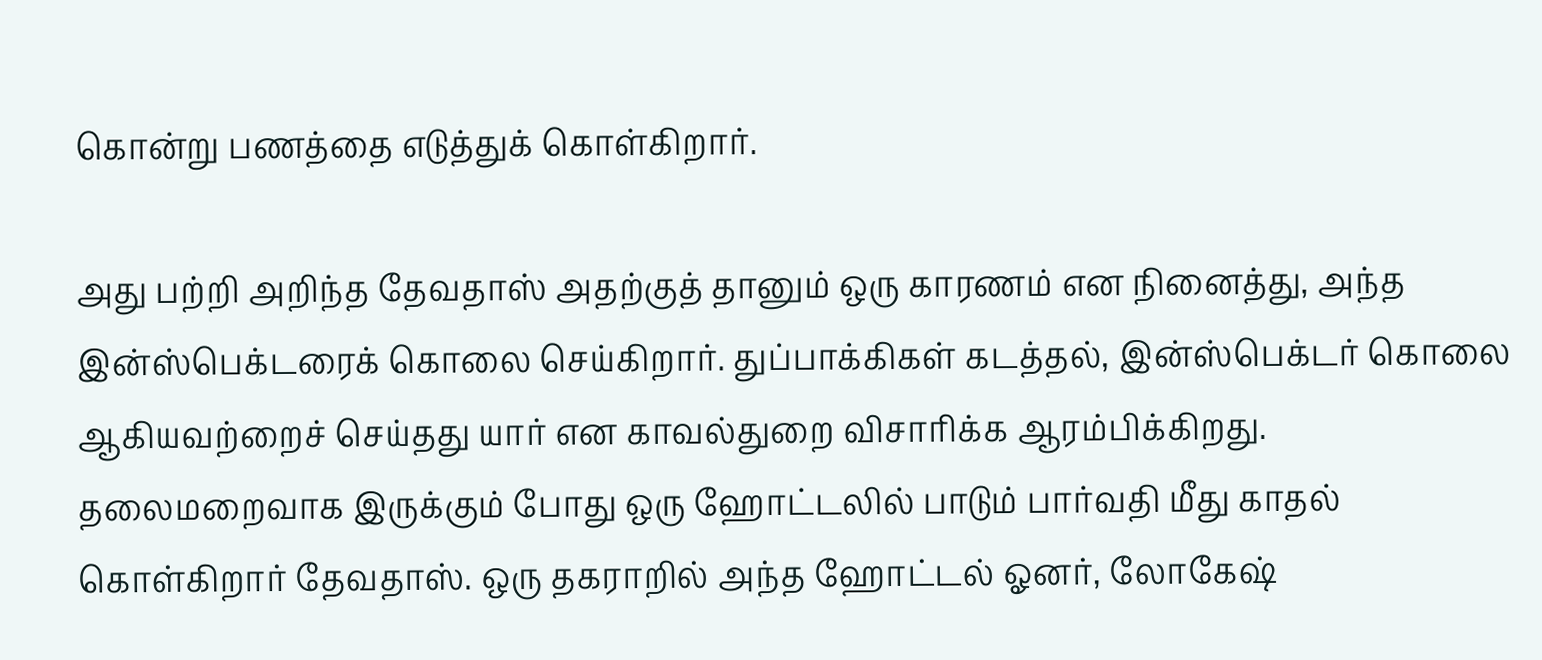கொன்று பணத்தை எடுத்துக் கொள்கிறார்.

அது பற்றி அறிந்த தேவதாஸ் அதற்குத் தானும் ஒரு காரணம் என நினைத்து, அந்த இன்ஸ்பெக்டரைக் கொலை செய்கிறார். துப்பாக்கிகள் கடத்தல், இன்ஸ்பெக்டர் கொலை ஆகியவற்றைச் செய்தது யார் என காவல்துறை விசாரிக்க ஆரம்பிக்கிறது. தலைமறைவாக இருக்கும் போது ஒரு ஹோட்டலில் பாடும் பார்வதி மீது காதல் கொள்கிறார் தேவதாஸ். ஒரு தகராறில் அந்த ஹோட்டல் ஓனர், லோகேஷ்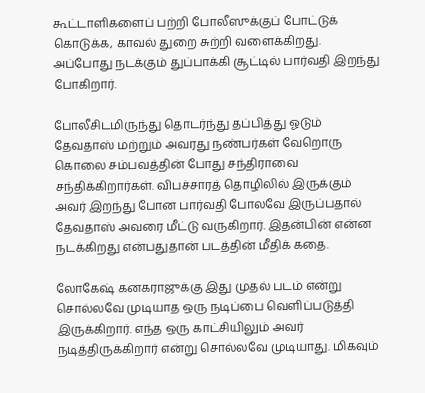கூட்டாளிகளைப் பற்றி போலீஸுக்குப் போட்டுக் கொடுக்க, காவல் துறை சுற்றி வளைக்கிறது. அப்போது நடக்கும் துப்பாக்கி சூட்டில் பார்வதி இறந்து போகிறார்.

போலீசிடமிருந்து தொடர்ந்து தப்பித்து ஓடும் தேவதாஸ் மற்றும் அவரது நண்பர்கள் வேறொரு கொலை சம்பவத்தின் போது சந்திராவை சந்திக்கிறார்கள். விபச்சாரத் தொழிலில் இருக்கும் அவர் இறந்து போன பார்வதி போலவே இருப்பதால் தேவதாஸ் அவரை மீட்டு வருகிறார். இதன்பின் என்ன நடக்கிறது என்பதுதான் படத்தின் மீதிக் கதை.

லோகேஷ் கனகராஜுக்கு இது முதல் படம் என்று சொல்லவே முடியாத ஒரு நடிப்பை வெளிப்படுத்தி இருக்கிறார். எந்த ஒரு காட்சியிலும் அவர் நடித்திருக்கிறார் என்று சொல்லவே முடியாது. மிகவும்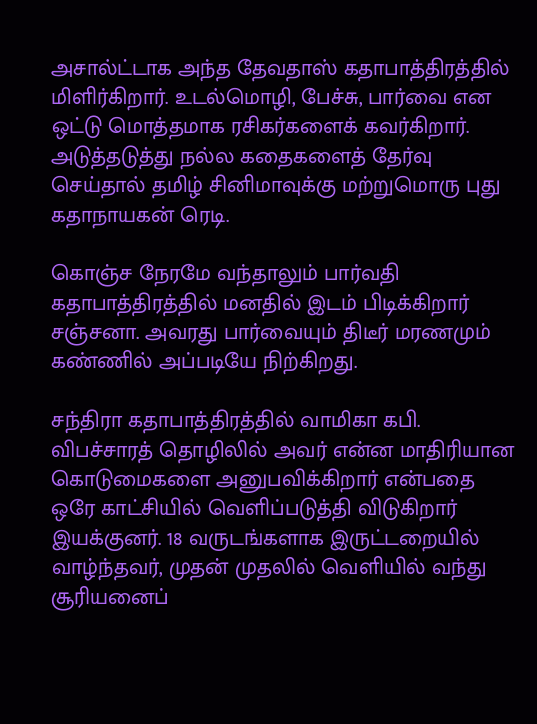அசால்ட்டாக அந்த தேவதாஸ் கதாபாத்திரத்தில் மிளிர்கிறார். உடல்மொழி, பேச்சு, பார்வை என ஒட்டு மொத்தமாக ரசிகர்களைக் கவர்கிறார். அடுத்தடுத்து நல்ல கதைகளைத் தேர்வு செய்தால் தமிழ் சினிமாவுக்கு மற்றுமொரு புது கதாநாயகன் ரெடி.

கொஞ்ச நேரமே வந்தாலும் பார்வதி கதாபாத்திரத்தில் மனதில் இடம் பிடிக்கிறார் சஞ்சனா. அவரது பார்வையும் திடீர் மரணமும் கண்ணில் அப்படியே நிற்கிறது.

சந்திரா கதாபாத்திரத்தில் வாமிகா கபி. விபச்சாரத் தொழிலில் அவர் என்ன மாதிரியான கொடுமைகளை அனுபவிக்கிறார் என்பதை ஒரே காட்சியில் வெளிப்படுத்தி விடுகிறார் இயக்குனர். 18 வருடங்களாக இருட்டறையில் வாழ்ந்தவர், முதன் முதலில் வெளியில் வந்து சூரியனைப்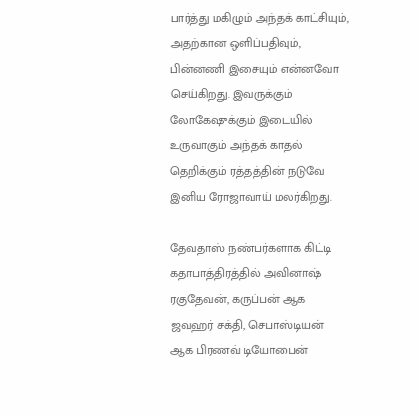பார்த்து மகிழும் அந்தக் காட்சியும், அதற்கான ஒளிப்பதிவும், பின்னணி இசையும் என்னவோ செய்கிறது. இவருக்கும் லோகேஷுக்கும் இடையில் உருவாகும் அந்தக் காதல் தெறிக்கும் ரத்தத்தின் நடுவே இனிய ரோஜாவாய் மலர்கிறது.

தேவதாஸ் நண்பர்களாக கிட்டி கதாபாத்திரத்தில் அவினாஷ் ரகுதேவன், கருப்பன் ஆக ஜவஹர் சக்தி, செபாஸ்டியன் ஆக பிரணவ் டியோபைன்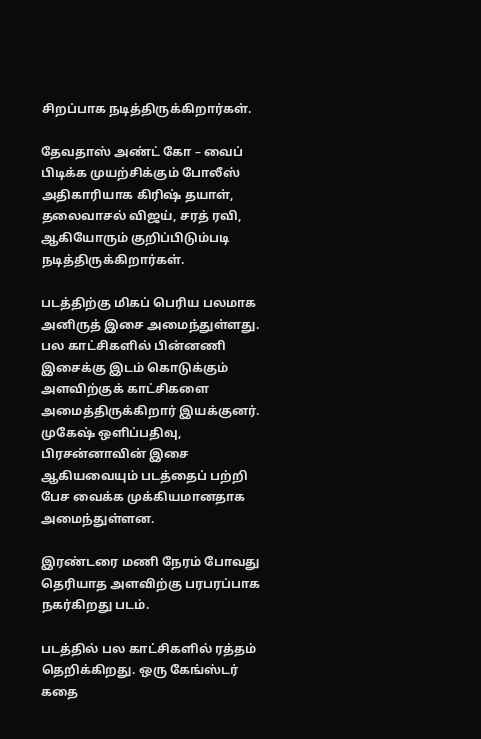சிறப்பாக நடித்திருக்கிறார்கள்.

தேவதாஸ் அண்ட் கோ – வைப் பிடிக்க முயற்சிக்கும் போலீஸ் அதிகாரியாக கிரிஷ் தயாள், தலைவாசல் விஜய், சரத் ரவி, ஆகியோரும் குறிப்பிடும்படி நடித்திருக்கிறார்கள்.

படத்திற்கு மிகப் பெரிய பலமாக அனிருத் இசை அமைந்துள்ளது. பல காட்சிகளில் பின்னணி இசைக்கு இடம் கொடுக்கும் அளவிற்குக் காட்சிகளை அமைத்திருக்கிறார் இயக்குனர். முகேஷ் ஒளிப்பதிவு, பிரசன்னாவின் இசை ஆகியவையும் படத்தைப் பற்றி பேச வைக்க முக்கியமானதாக அமைந்துள்ளன.

இரண்டரை மணி நேரம் போவது தெரியாத அளவிற்கு பரபரப்பாக நகர்கிறது படம்.

படத்தில் பல காட்சிகளில் ரத்தம் தெறிக்கிறது. ஒரு கேங்ஸ்டர் கதை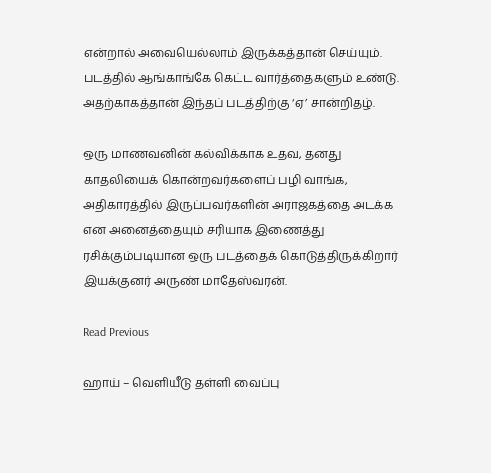என்றால் அவையெல்லாம் இருக்கத்தான் செய்யும். படத்தில் ஆங்காங்கே கெட்ட வார்த்தைகளும் உண்டு. அதற்காகத்தான் இந்தப் படத்திற்கு ‘ஏ’ சான்றிதழ்.

ஒரு மாணவனின் கல்விக்காக உதவ, தனது காதலியைக் கொன்றவர்களைப் பழி வாங்க, அதிகாரத்தில் இருப்பவர்களின் அராஜகத்தை அடக்க என அனைத்தையும் சரியாக இணைத்து ரசிக்கும்படியான ஒரு படத்தைக் கொடுத்திருக்கிறார் இயக்குனர் அருண் மாதேஸ்வரன்.

Read Previous

ஹாய் – வெளியீடு தள்ளி வைப்பு